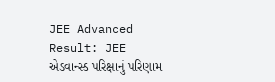JEE Advanced Result: JEE એડવાન્સ્ડ પરિક્ષાનું પરિણામ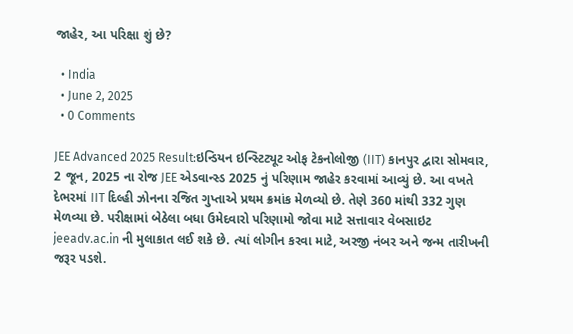જાહેર, આ પરિક્ષા શું છે?

  • India
  • June 2, 2025
  • 0 Comments

JEE Advanced 2025 Result:ઇન્ડિયન ઇન્સ્ટિટ્યૂટ ઓફ ટેકનોલોજી (IIT) કાનપુર દ્વારા સોમવાર, 2 જૂન, 2025 ના રોજ JEE એડવાન્સ્ડ 2025 નું પરિણામ જાહેર કરવામાં આવ્યું છે. આ વખતે દેભરમાં IIT દિલ્હી ઝોનના રજિત ગુપ્તાએ પ્રથમ ક્રમાંક મેળવ્યો છે. તેણે 360 માંથી 332 ગુણ મેળવ્યા છે. પરીક્ષામાં બેઠેલા બધા ઉમેદવારો પરિણામો જોવા માટે સત્તાવાર વેબસાઇટ jeeadv.ac.in ની મુલાકાત લઈ શકે છે. ત્યાં લોગીન કરવા માટે, અરજી નંબર અને જન્મ તારીખની જરૂર પડશે.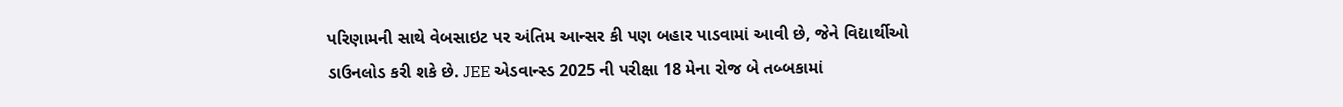પરિણામની સાથે વેબસાઇટ પર અંતિમ આન્સર કી પણ બહાર પાડવામાં આવી છે, જેને વિદ્યાર્થીઓ ડાઉનલોડ કરી શકે છે. JEE એડવાન્સ્ડ 2025 ની પરીક્ષા 18 મેના રોજ બે તબ્બકામાં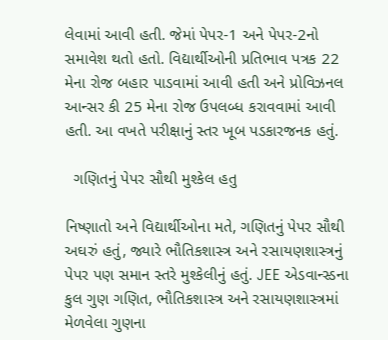લેવામાં આવી હતી. જેમાં પેપર-1 અને પેપર-2નો સમાવેશ થતો હતો. વિદ્યાર્થીઓની પ્રતિભાવ પત્રક 22 મેના રોજ બહાર પાડવામાં આવી હતી અને પ્રોવિઝનલ આન્સર કી 25 મેના રોજ ઉપલબ્ધ કરાવવામાં આવી હતી. આ વખતે પરીક્ષાનું સ્તર ખૂબ પડકારજનક હતું.

  ગણિતનું પેપર સૌથી મુશ્કેલ હતુ

નિષ્ણાતો અને વિદ્યાર્થીઓના મતે, ગણિતનું પેપર સૌથી અઘરું હતું, જ્યારે ભૌતિકશાસ્ત્ર અને રસાયણશાસ્ત્રનું પેપર પણ સમાન સ્તરે મુશ્કેલીનું હતું. JEE એડવાન્સ્ડના કુલ ગુણ ગણિત, ભૌતિકશાસ્ત્ર અને રસાયણશાસ્ત્રમાં મેળવેલા ગુણના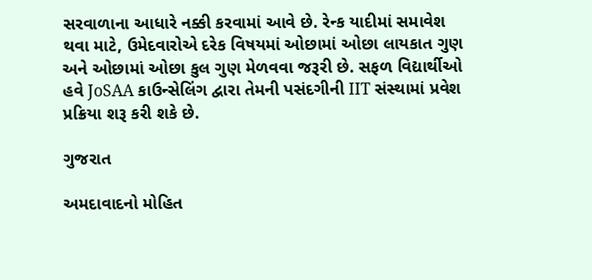સરવાળાના આધારે નક્કી કરવામાં આવે છે. રેન્ક યાદીમાં સમાવેશ થવા માટે, ઉમેદવારોએ દરેક વિષયમાં ઓછામાં ઓછા લાયકાત ગુણ અને ઓછામાં ઓછા કુલ ગુણ મેળવવા જરૂરી છે. સફળ વિદ્યાર્થીઓ હવે JoSAA કાઉન્સેલિંગ દ્વારા તેમની પસંદગીની IIT સંસ્થામાં પ્રવેશ પ્રક્રિયા શરૂ કરી શકે છે.

ગુજરાત

અમદાવાદનો મોહિત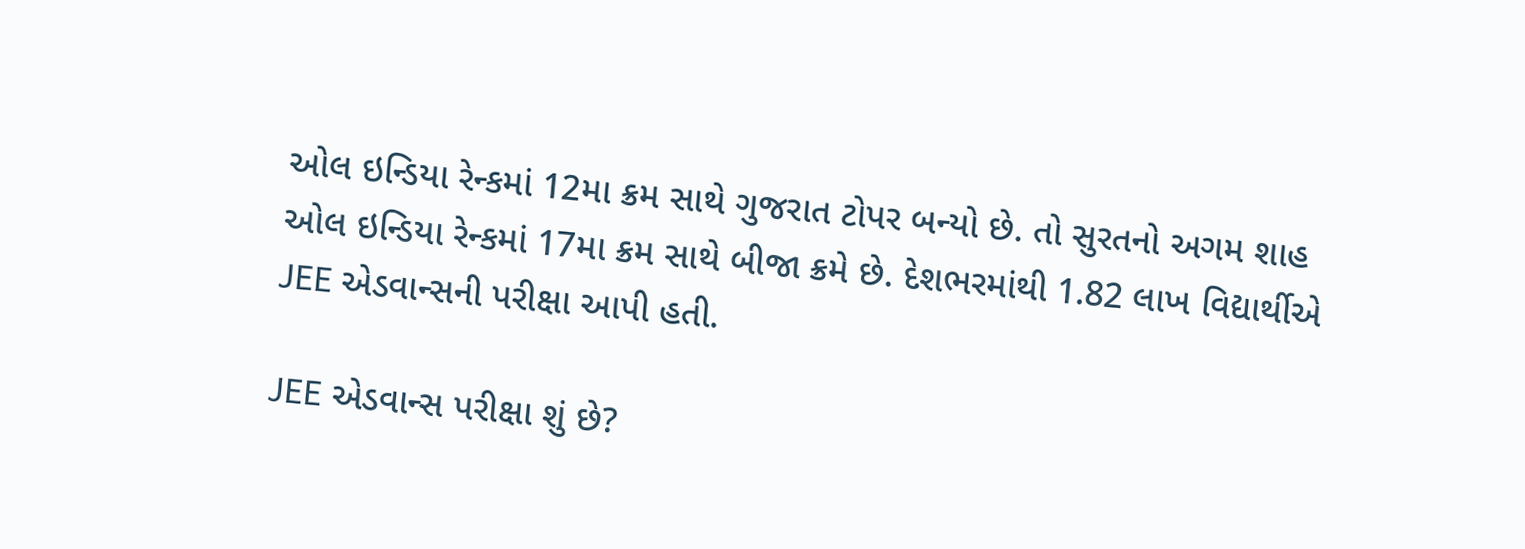ઓલ ઇન્ડિયા રેન્કમાં 12મા ક્રમ સાથે ગુજરાત ટોપર બન્યો છે. તો સુરતનો અગમ શાહ ઓલ ઇન્ડિયા રેન્કમાં 17મા ક્રમ સાથે બીજા ક્રમે છે. દેશભરમાંથી 1.82 લાખ વિદ્યાર્થીએ JEE એડવાન્સની પરીક્ષા આપી હતી.

JEE એડવાન્સ પરીક્ષા શું છે?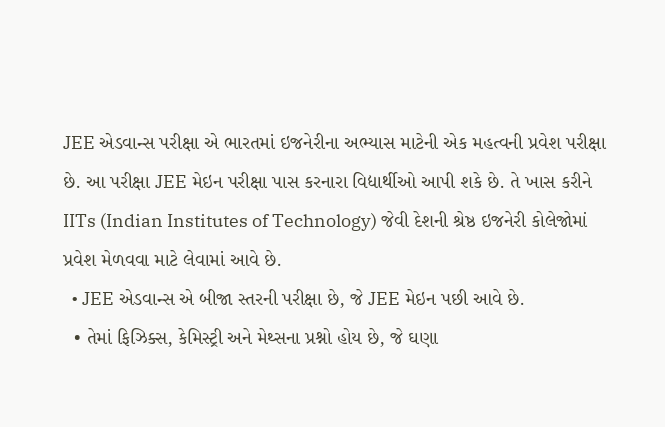JEE એડવાન્સ પરીક્ષા એ ભારતમાં ઇજનેરીના અભ્યાસ માટેની એક મહત્વની પ્રવેશ પરીક્ષા છે. આ પરીક્ષા JEE મેઇન પરીક્ષા પાસ કરનારા વિદ્યાર્થીઓ આપી શકે છે. તે ખાસ કરીને IITs (Indian Institutes of Technology) જેવી દેશની શ્રેષ્ઠ ઇજનેરી કોલેજોમાં પ્રવેશ મેળવવા માટે લેવામાં આવે છે.
  • JEE એડવાન્સ એ બીજા સ્તરની પરીક્ષા છે, જે JEE મેઇન પછી આવે છે.
  • તેમાં ફિઝિક્સ, કેમિસ્ટ્રી અને મેથ્સના પ્રશ્નો હોય છે, જે ઘણા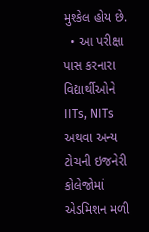મુશ્કેલ હોય છે.
  • આ પરીક્ષા પાસ કરનારા વિદ્યાર્થીઓને IITs, NITs અથવા અન્ય ટોચની ઇજનેરી કોલેજોમાં એડમિશન મળી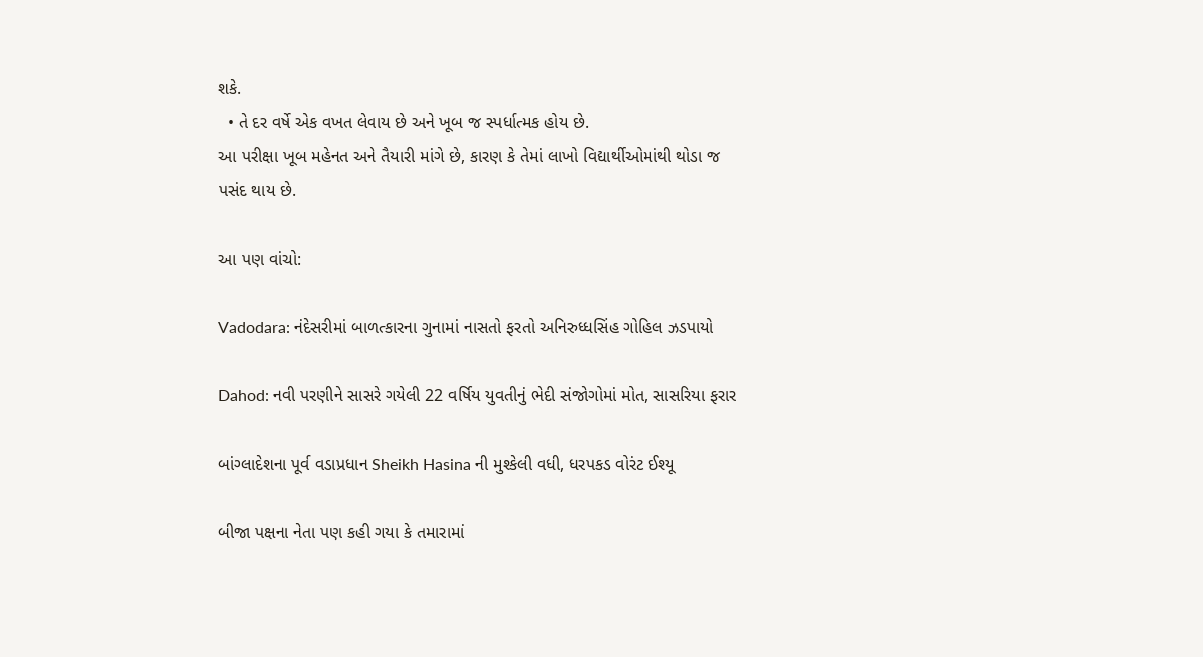શકે.
  • તે દર વર્ષે એક વખત લેવાય છે અને ખૂબ જ સ્પર્ધાત્મક હોય છે.
આ પરીક્ષા ખૂબ મહેનત અને તૈયારી માંગે છે, કારણ કે તેમાં લાખો વિદ્યાર્થીઓમાંથી થોડા જ પસંદ થાય છે.

આ પણ વાંચો:

Vadodara: નંદેસરીમાં બાળત્કારના ગુનામાં નાસતો ફરતો અનિરુધ્ધસિંહ ગોહિલ ઝડપાયો

Dahod: નવી પરણીને સાસરે ગયેલી 22 વર્ષિય યુવતીનું ભેદી સંજોગોમાં મોત, સાસરિયા ફરાર

બાંગ્લાદેશના પૂર્વ વડાપ્રધાન Sheikh Hasina ની મુશ્કેલી વધી, ધરપકડ વોરંટ ઈશ્યૂ

બીજા પક્ષના નેતા પણ કહી ગયા કે તમારામાં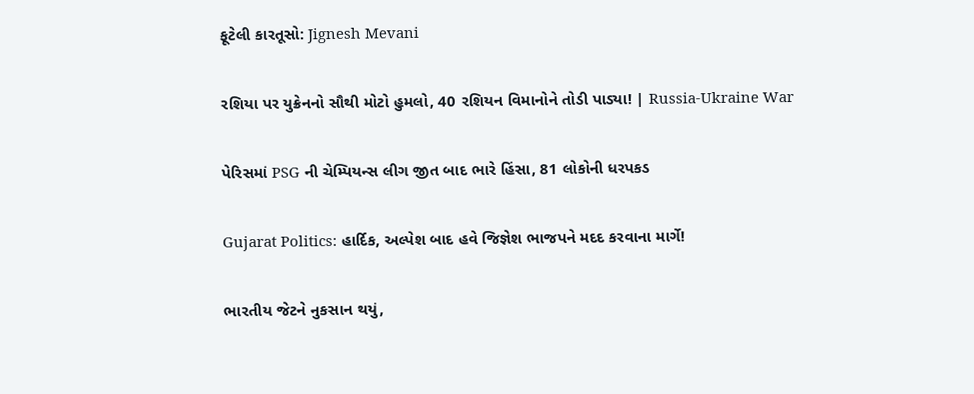ફૂટેલી કારતૂસો: Jignesh Mevani

રશિયા પર યુક્રેનનો સૌથી મોટો હુમલો, 40 રશિયન વિમાનોને તોડી પાડ્યા! | Russia-Ukraine War

પેરિસમાં PSG ની ચેમ્પિયન્સ લીગ જીત બાદ ભારે હિંસા, 81 લોકોની ધરપકડ

Gujarat Politics: હાર્દિક, અલ્પેશ બાદ હવે જિજ્ઞેશ ભાજપને મદદ કરવાના માર્ગે!

ભારતીય જેટને નુકસાન થયું,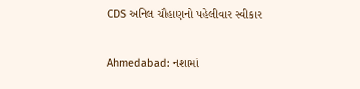CDS અનિલ ચૌહાણનો પહેલીવાર સ્વીકાર

Ahmedabad: નશામાં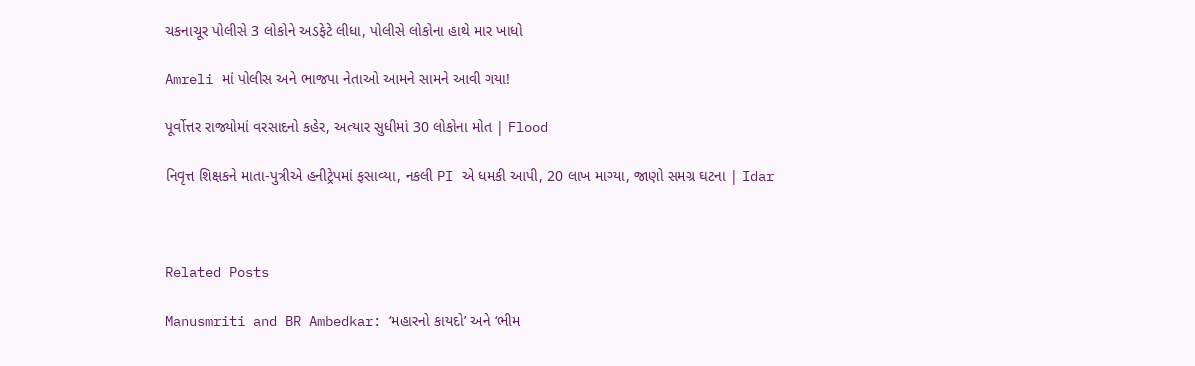ચકનાચૂર પોલીસે 3 લોકોને અડફેટે લીધા, પોલીસે લોકોના હાથે માર ખાધો

Amreli માં પોલીસ અને ભાજપા નેતાઓ આમને સામને આવી ગયા!

પૂર્વોત્તર રાજ્યોમાં વરસાદનો કહેર, અત્યાર સુધીમાં 30 લોકોના મોત | Flood

નિવૃત્ત શિક્ષકને માતા-પુત્રીએ હનીટ્રેપમાં ફસાવ્યા, નકલી PI એ ધમકી આપી, 20 લાખ માગ્યા, જાણો સમગ્ર ઘટના | Idar



Related Posts

Manusmriti and BR Ambedkar: ‘મહારનો કાયદો’ અને ‘ભીમ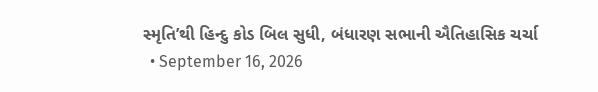સ્મૃતિ’થી હિન્દુ કોડ બિલ સુધી, બંધારણ સભાની ઐતિહાસિક ચર્ચા
  • September 16, 2026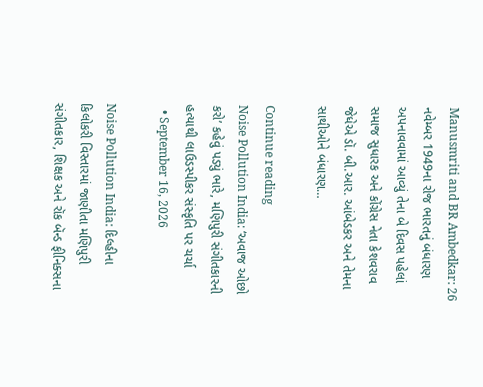Manusmriti and BR Ambedkar: 26 નવેમ્બર 1949ના રોજ ભારતનું બંધારણ અપનાવવામાં આવ્યું તેના બે દિવસ પહેલાં સમાજ સુધારક અને કોંગ્રેસ નેતા કેશવરાવ જેધેએ ડૉ. બી.આર. આંબેડકર અને તેમના સાથીઓને બંધારણ…

Continue reading
Noise Pollution India: ‘અવાજ ઓછો કરો’ કહેવું પડ્યું ભારે, મણિપુરી સંગીતકારની હત્યાથી લાઉડસ્પીકર સંસ્કૃતિ પર ચર્ચા
  • September 16, 2026

Noise Pollution India: દિલ્હીના કિલોકરી વિસ્તારમાં જાણીતા મણિપુરી સંગીતકાર, શિક્ષક અને રૉક બૅન્ડ ફીનિક્સના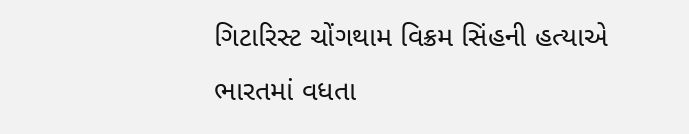ગિટારિસ્ટ ચોંગથામ વિક્રમ સિંહની હત્યાએ ભારતમાં વધતા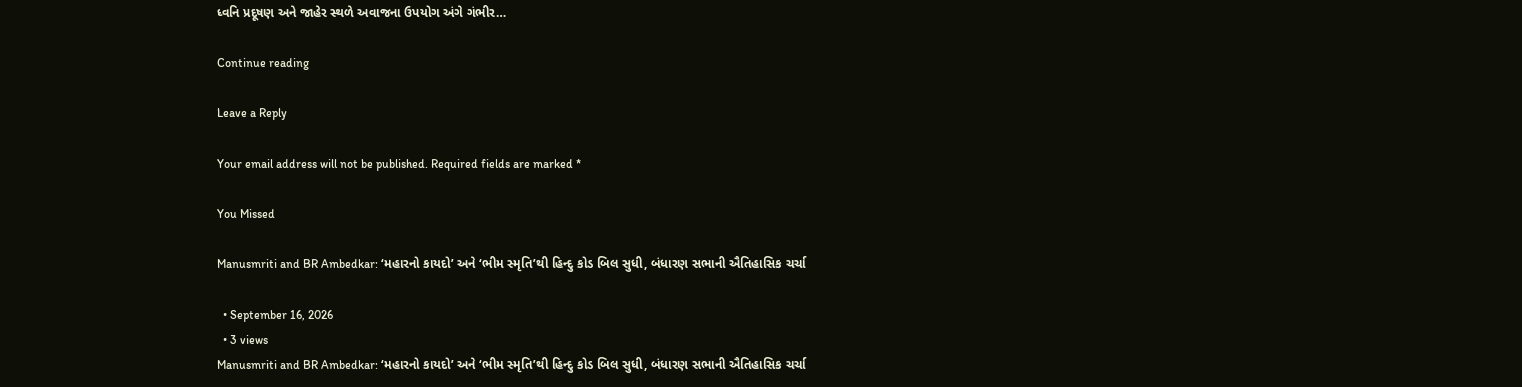ધ્વનિ પ્રદૂષણ અને જાહેર સ્થળે અવાજના ઉપયોગ અંગે ગંભીર…

Continue reading

Leave a Reply

Your email address will not be published. Required fields are marked *

You Missed

Manusmriti and BR Ambedkar: ‘મહારનો કાયદો’ અને ‘ભીમ સ્મૃતિ’થી હિન્દુ કોડ બિલ સુધી, બંધારણ સભાની ઐતિહાસિક ચર્ચા

  • September 16, 2026
  • 3 views
Manusmriti and BR Ambedkar: ‘મહારનો કાયદો’ અને ‘ભીમ સ્મૃતિ’થી હિન્દુ કોડ બિલ સુધી, બંધારણ સભાની ઐતિહાસિક ચર્ચા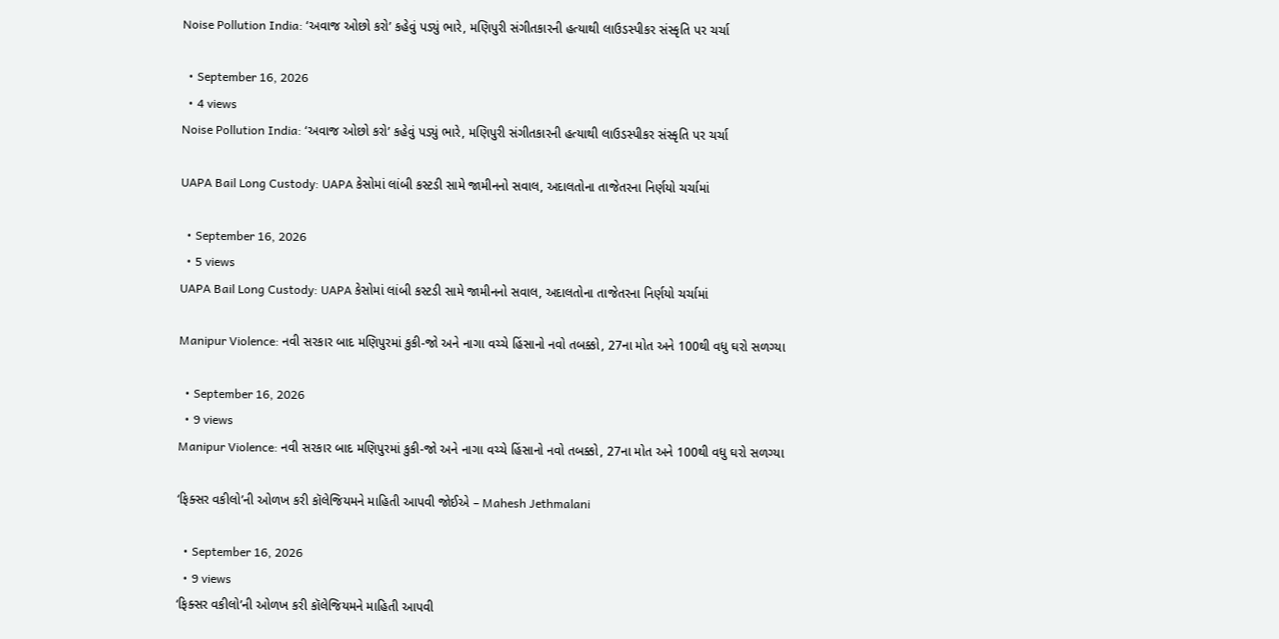Noise Pollution India: ‘અવાજ ઓછો કરો’ કહેવું પડ્યું ભારે, મણિપુરી સંગીતકારની હત્યાથી લાઉડસ્પીકર સંસ્કૃતિ પર ચર્ચા

  • September 16, 2026
  • 4 views
Noise Pollution India: ‘અવાજ ઓછો કરો’ કહેવું પડ્યું ભારે, મણિપુરી સંગીતકારની હત્યાથી લાઉડસ્પીકર સંસ્કૃતિ પર ચર્ચા

UAPA Bail Long Custody: UAPA કેસોમાં લાંબી કસ્ટડી સામે જામીનનો સવાલ, અદાલતોના તાજેતરના નિર્ણયો ચર્ચામાં

  • September 16, 2026
  • 5 views
UAPA Bail Long Custody: UAPA કેસોમાં લાંબી કસ્ટડી સામે જામીનનો સવાલ, અદાલતોના તાજેતરના નિર્ણયો ચર્ચામાં

Manipur Violence: નવી સરકાર બાદ મણિપુરમાં કુકી-જો અને નાગા વચ્ચે હિંસાનો નવો તબક્કો, 27ના મોત અને 100થી વધુ ઘરો સળગ્યા

  • September 16, 2026
  • 9 views
Manipur Violence: નવી સરકાર બાદ મણિપુરમાં કુકી-જો અને નાગા વચ્ચે હિંસાનો નવો તબક્કો, 27ના મોત અને 100થી વધુ ઘરો સળગ્યા

‘ફિક્સર વકીલો’ની ઓળખ કરી કૉલેજિયમને માહિતી આપવી જોઈએ – Mahesh Jethmalani

  • September 16, 2026
  • 9 views
‘ફિક્સર વકીલો’ની ઓળખ કરી કૉલેજિયમને માહિતી આપવી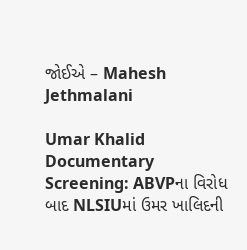જોઈએ – Mahesh Jethmalani

Umar Khalid Documentary Screening: ABVPના વિરોધ બાદ NLSIUમાં ઉમર ખાલિદની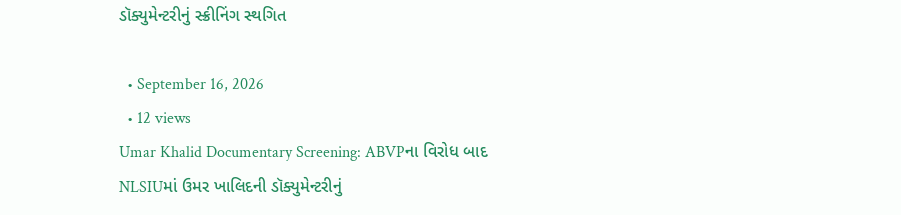ડૉક્યુમેન્ટરીનું સ્ક્રીનિંગ સ્થગિત

  • September 16, 2026
  • 12 views
Umar Khalid Documentary Screening: ABVPના વિરોધ બાદ NLSIUમાં ઉમર ખાલિદની ડૉક્યુમેન્ટરીનું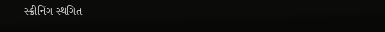સ્ક્રીનિંગ સ્થગિત